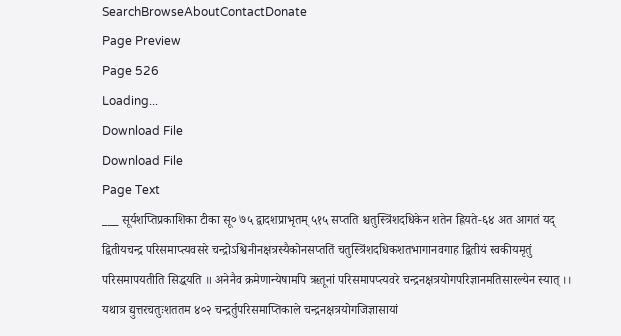SearchBrowseAboutContactDonate
Page Preview
Page 526
Loading...
Download File
Download File
Page Text
___ सूर्यशप्तिप्रकाशिका टीका सू० ७५ द्वादशप्राभृतम् ५१५ सप्तति श्चतुस्त्रिंशदधिकेन शतेन ह्रियते-६४ अत आगतं यद् द्वितीयचन्द्र परिसमाप्त्यवसरे चन्द्रोऽश्विनीनक्षत्रस्यैकोनसप्ततिं चतुस्त्रिंशदधिकशतभागानवगाह द्वितीयं स्वकीयमृतुं परिसमापयतीति सिद्धयति ॥ अनेनैव क्रमेणान्येषामपि ऋतूनां परिसमापप्त्यवरे चन्द्रनक्षत्रयोगपरिज्ञानमतिसारल्येन स्यात् ।। यथात्र द्युत्तरचतुःशततम ४०२ चन्द्रर्तुपरिसमाप्तिकाले चन्द्रनक्षत्रयोगजिज्ञासायां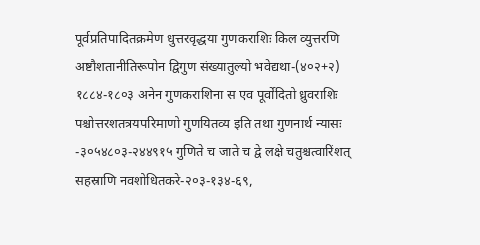पूर्वप्रतिपादितक्रमेण धुत्तरवृद्धया गुणकराशिः किल व्युत्तरणि अष्टौशतानीतिरूपोन द्विगुण संख्यातुल्यो भवेद्यथा-(४०२+२) १८८४-१८०३ अनेन गुणकराशिना स एव पूर्वोदितो ध्रुवराशिः पश्चोत्तरशतत्रयपरिमाणो गुणयितव्य इति तथा गुणनार्थ न्यासः -३०५४८०३-२४४९१५ गुणिते च जाते च द्वे लक्षे चतुश्चत्वारिंशत् सहस्राणि नवशोधितकरे-२०३-१३४-६९,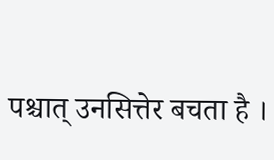पश्चात् उनसित्तेर बचता है ।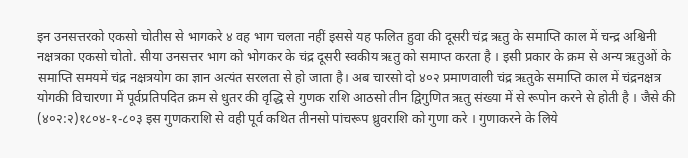इन उनसत्तरको एकसो चोतीस से भागकरे ४ वह भाग चलता नहीं इससे यह फलित हुवा की दूसरी चंद्र ऋतु के समाप्ति काल में चन्द्र अश्विनी नक्षत्रका एकसो चोतो. सीया उनसत्तर भाग को भोगकर के चंद्र दूसरी स्वकीय ऋतु को समाप्त करता है । इसी प्रकार के क्रम से अन्य ऋतुओं के समाप्ति समयमें चंद्र नक्षत्रयोग का ज्ञान अत्यंत सरलता से हो जाता है। अब चारसो दो ४०२ प्रमाणवाली चंद्र ऋतुके समाप्ति काल में चंद्रनक्षत्र योगकी विचारणा में पूर्वप्रतिपदित क्रम से धुतर की वृद्धि से गुणक राशि आठसो तीन द्विगुणित ऋतु संख्या में से रूपोन करने से होती है । जैसे की (४०२:२)१८०४-१-८०३ इस गुणकराशि से वही पूर्व कथित तीनसो पांचरूप ध्रुवराशि को गुणा करे । गुणाकरने के लिये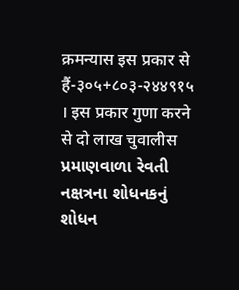क्रमन्यास इस प्रकार से हैं-३०५+८०३-२४४९१५ । इस प्रकार गुणा करने से दो लाख चुवालीस પ્રમાણવાળા રેવતી નક્ષત્રના શોધનકનું શોધન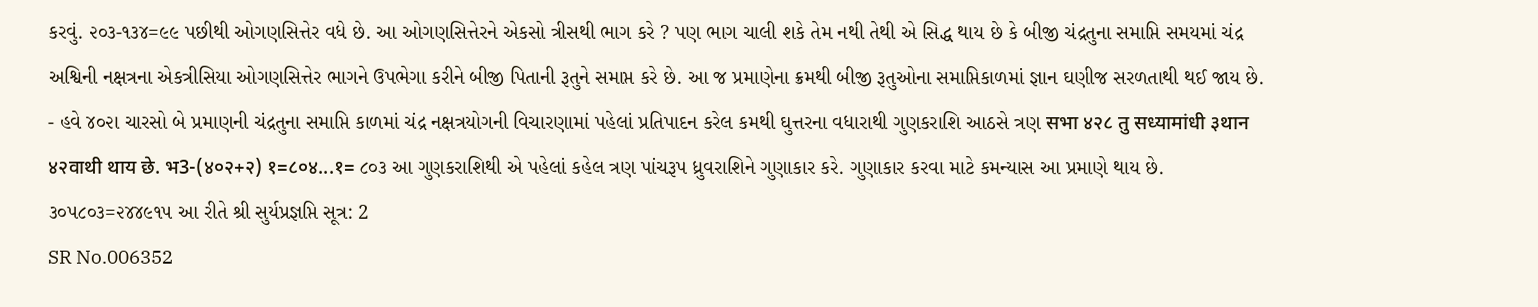કરવું. ૨૦૩-૧૩૪=૯૯ પછીથી ઓગણસિત્તેર વધે છે. આ ઓગણસિત્તેરને એકસો ત્રીસથી ભાગ કરે ? પણ ભાગ ચાલી શકે તેમ નથી તેથી એ સિદ્ધ થાય છે કે બીજી ચંદ્રતુના સમાપ્તિ સમયમાં ચંદ્ર અશ્વિની નક્ષત્રના એકત્રીસિયા ઓગણસિત્તેર ભાગને ઉપભેગા કરીને બીજી પિતાની રૂતુને સમાપ્ત કરે છે. આ જ પ્રમાણેના ક્રમથી બીજી રૂતુઓના સમાપ્તિકાળમાં જ્ઞાન ઘણીજ સરળતાથી થઈ જાય છે. - હવે ૪૦૨ા ચારસો બે પ્રમાણની ચંદ્રતુના સમાપ્તિ કાળમાં ચંદ્ર નક્ષત્રયોગની વિચારણામાં પહેલાં પ્રતિપાદન કરેલ કમથી ઘુત્તરના વધારાથી ગુણકરાશિ આઠસે ત્રણ सभा ४२८ तु सध्यामांधी ३थान ४२वाथी थाय छे. भ3-(४०२+२) १=८०४...१= ૮૦૩ આ ગુણકરાશિથી એ પહેલાં કહેલ ત્રણ પાંચરૂપ ધ્રુવરાશિને ગુણાકાર કરે. ગુણાકાર કરવા માટે કમન્યાસ આ પ્રમાણે થાય છે. ૩૦૫૮૦૩=૨૪૪૯૧૫ આ રીતે શ્રી સુર્યપ્રજ્ઞપ્તિ સૂત્ર: 2
SR No.006352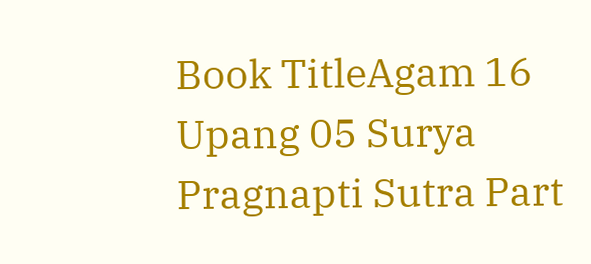Book TitleAgam 16 Upang 05 Surya Pragnapti Sutra Part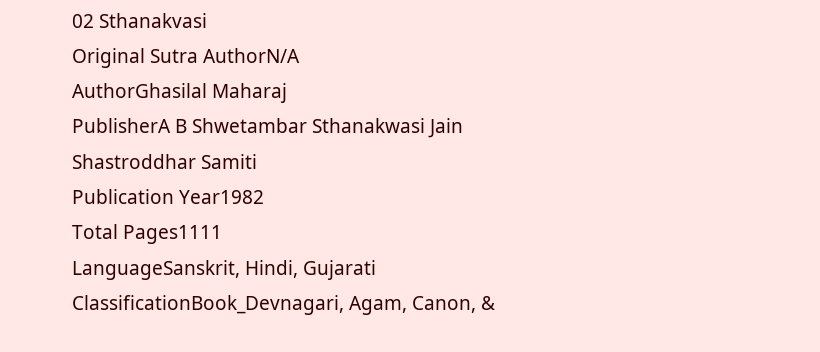02 Sthanakvasi
Original Sutra AuthorN/A
AuthorGhasilal Maharaj
PublisherA B Shwetambar Sthanakwasi Jain Shastroddhar Samiti
Publication Year1982
Total Pages1111
LanguageSanskrit, Hindi, Gujarati
ClassificationBook_Devnagari, Agam, Canon, &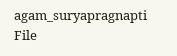agam_suryapragnapti
File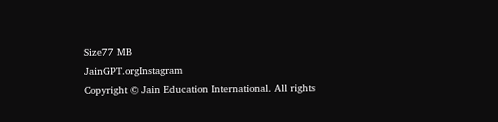Size77 MB
JainGPT.orgInstagram
Copyright © Jain Education International. All rights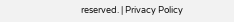reserved. | Privacy Policy